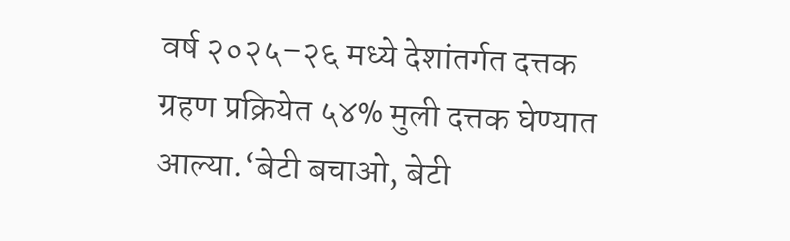वर्ष २०२५–२६ मध्ये देशांतर्गत दत्तक ग्रहण प्रक्रियेत ५४% मुली दत्तक घेण्यात आल्या.‘बेटी बचाओ, बेटी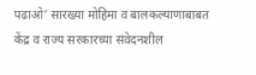पढाओ’ सारख्या मोहिमा व बालकल्याणाबाबत केंद्र व राज्य सरकारच्या संवेदनशील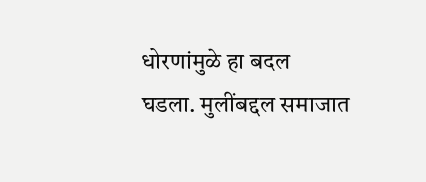धोरणांमुळे हा बदल घडला. मुलींबद्दल समाजात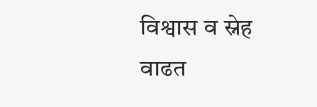विश्वास व स्नेह वाढत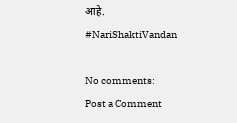आहे.
#NariShaktiVandan

No comments:
Post a Comment